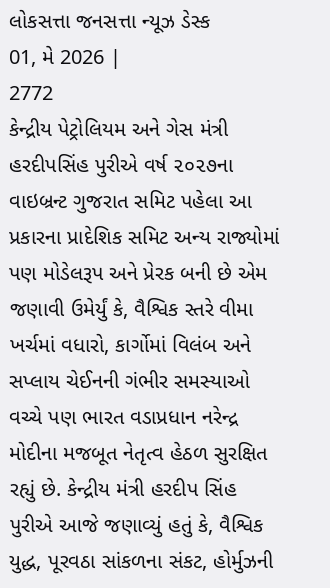લોકસત્તા જનસત્તા ન્યૂઝ ડેસ્ક
01, મે 2026 |
2772
કેન્દ્રીય પેટ્રોલિયમ અને ગેસ મંત્રી હરદીપસિંહ પુરીએ વર્ષ ૨૦૨૭ના વાઇબ્રન્ટ ગુજરાત સમિટ પહેલા આ પ્રકારના પ્રાદેશિક સમિટ અન્ય રાજ્યોમાં પણ મોડેલરૂપ અને પ્રેરક બની છે એમ જણાવી ઉમેર્યું કે, વૈશ્વિક સ્તરે વીમા ખર્ચમાં વધારો, કાર્ગોમાં વિલંબ અને સપ્લાય ચેઈનની ગંભીર સમસ્યાઓ વચ્ચે પણ ભારત વડાપ્રધાન નરેન્દ્ર મોદીના મજબૂત નેતૃત્વ હેઠળ સુરક્ષિત રહ્યું છે. કેન્દ્રીય મંત્રી હરદીપ સિંહ પુરીએ આજે જણાવ્યું હતું કે, વૈશ્વિક યુદ્ધ, પૂરવઠા સાંકળના સંકટ, હોર્મુઝની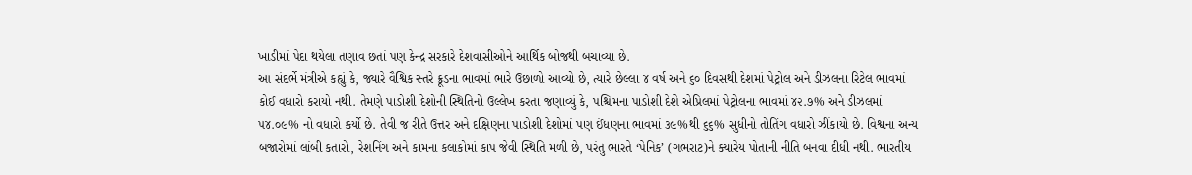ખાડીમાં પેદા થયેલા તણાવ છતાં પણ કેન્દ્ર સરકારે દેશવાસીઓને આર્થિક બોજથી બચાવ્યા છે.
આ સંદર્ભે મંત્રીએ કહ્યું કે, જ્યારે વૈશ્વિક સ્તરે ક્રૂડના ભાવમાં ભારે ઉછાળો આવ્યો છે, ત્યારે છેલ્લા ૪ વર્ષ અને ૬૦ દિવસથી દેશમાં પેટ્રોલ અને ડીઝલના રિટેલ ભાવમાં કોઈ વધારો કરાયો નથી. તેમણે પાડોશી દેશોની સ્થિતિનો ઉલ્લેખ કરતા જણાવ્યું કે, પશ્ચિમના પાડોશી દેશે એપ્રિલમાં પેટ્રોલના ભાવમાં ૪૨.૭% અને ડીઝલમાં ૫૪.૦૯% નો વધારો કર્યો છે. તેવી જ રીતે ઉત્તર અને દક્ષિણના પાડોશી દેશોમાં પણ ઈંધણના ભાવમાં ૩૯%થી ૬૬% સુધીનો તોતિંગ વધારો ઝીંકાયો છે. વિશ્વના અન્ય બજારોમાં લાંબી કતારો, રેશનિંગ અને કામના કલાકોમાં કાપ જેવી સ્થિતિ મળી છે, પરંતુ ભારતે ‘પેનિક’ (ગભરાટ)ને ક્યારેય પોતાની નીતિ બનવા દીધી નથી. ભારતીય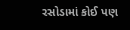રસોડામાં કોઈ પણ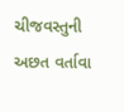ચીજવસ્તુની અછત વર્તાવા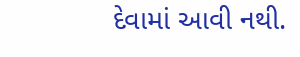દેવામાં આવી નથી.